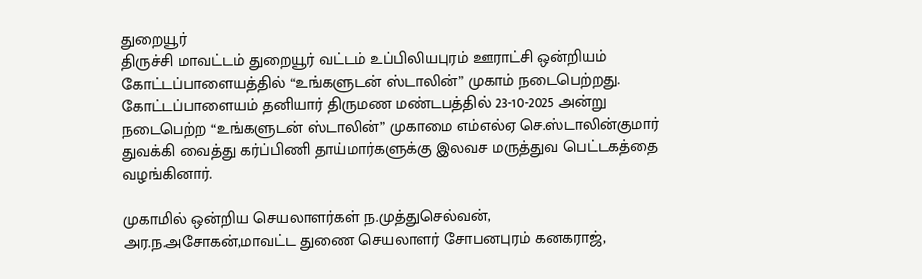துறையூர்
திருச்சி மாவட்டம் துறையூர் வட்டம் உப்பிலியபுரம் ஊராட்சி ஒன்றியம் கோட்டப்பாளையத்தில் “உங்களுடன் ஸ்டாலின்” முகாம் நடைபெற்றது. கோட்டப்பாளையம் தனியார் திருமண மண்டபத்தில் 23-10-2025 அன்று நடைபெற்ற “உங்களுடன் ஸ்டாலின்” முகாமை எம்எல்ஏ செ.ஸ்டாலின்குமார் துவக்கி வைத்து கர்ப்பிணி தாய்மார்களுக்கு இலவச மருத்துவ பெட்டகத்தை வழங்கினார்.

முகாமில் ஒன்றிய செயலாளர்கள் ந.முத்துசெல்வன், அர.ந.அசோகன்,மாவட்ட துணை செயலாளர் சோபனபுரம் கனகராஜ்,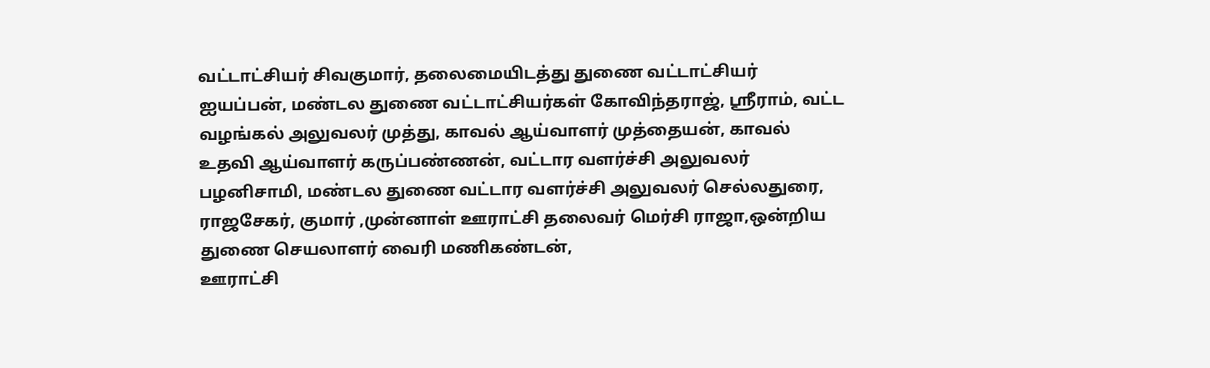வட்டாட்சியர் சிவகுமார், தலைமையிடத்து துணை வட்டாட்சியர் ஐயப்பன், மண்டல துணை வட்டாட்சியர்கள் கோவிந்தராஜ், ஸ்ரீராம், வட்ட வழங்கல் அலுவலர் முத்து, காவல் ஆய்வாளர் முத்தையன், காவல் உதவி ஆய்வாளர் கருப்பண்ணன், வட்டார வளர்ச்சி அலுவலர் பழனிசாமி, மண்டல துணை வட்டார வளர்ச்சி அலுவலர் செல்லதுரை, ராஜசேகர், குமார் ,முன்னாள் ஊராட்சி தலைவர் மெர்சி ராஜா,ஒன்றிய துணை செயலாளர் வைரி மணிகண்டன்,
ஊராட்சி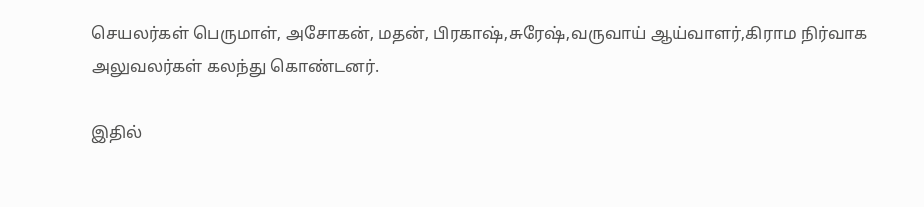செயலர்கள் பெருமாள், அசோகன், மதன், பிரகாஷ்,சுரேஷ்,வருவாய் ஆய்வாளர்,கிராம நிர்வாக அலுவலர்கள் கலந்து கொண்டனர்.

இதில்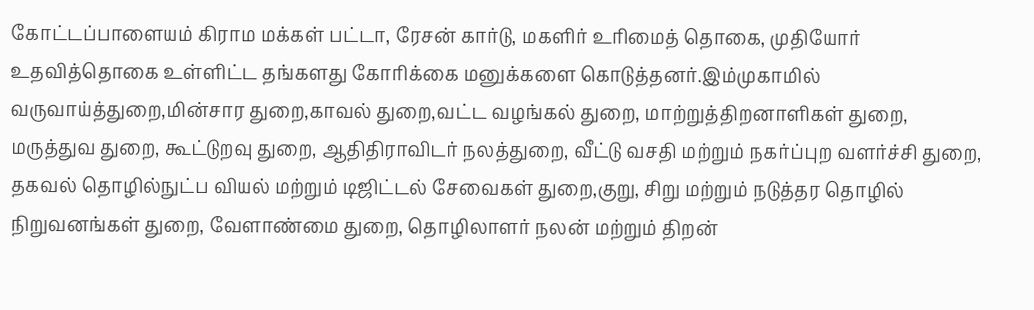கோட்டப்பாளையம் கிராம மக்கள் பட்டா, ரேசன் கார்டு, மகளிர் உரிமைத் தொகை, முதியோர் உதவித்தொகை உள்ளிட்ட தங்களது கோரிக்கை மனுக்களை கொடுத்தனர்.இம்முகாமில் வருவாய்த்துறை,மின்சார துறை,காவல் துறை,வட்ட வழங்கல் துறை, மாற்றுத்திறனாளிகள் துறை, மருத்துவ துறை, கூட்டுறவு துறை, ஆதிதிராவிடர் நலத்துறை, வீட்டு வசதி மற்றும் நகர்ப்புற வளர்ச்சி துறை, தகவல் தொழில்நுட்ப வியல் மற்றும் டிஜிட்டல் சேவைகள் துறை,குறு, சிறு மற்றும் நடுத்தர தொழில் நிறுவனங்கள் துறை, வேளாண்மை துறை, தொழிலாளர் நலன் மற்றும் திறன்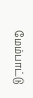மேம்பாட்டு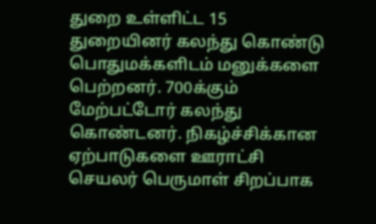துறை உள்ளிட்ட 15 துறையினர் கலந்து கொண்டு பொதுமக்களிடம் மனுக்களை பெற்றனர். 700க்கும் மேற்பட்டோர் கலந்து கொண்டனர். நிகழ்ச்சிக்கான ஏற்பாடுகளை ஊராட்சி செயலர் பெருமாள் சிறப்பாக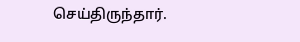செய்திருந்தார்.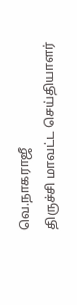வெ.நாகராஜீ
திருச்சி மாவட்ட செய்தியாளர்